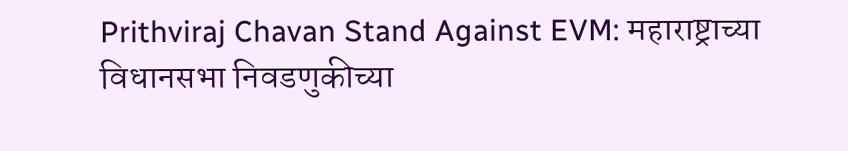Prithviraj Chavan Stand Against EVM: महाराष्ट्राच्या विधानसभा निवडणुकीच्या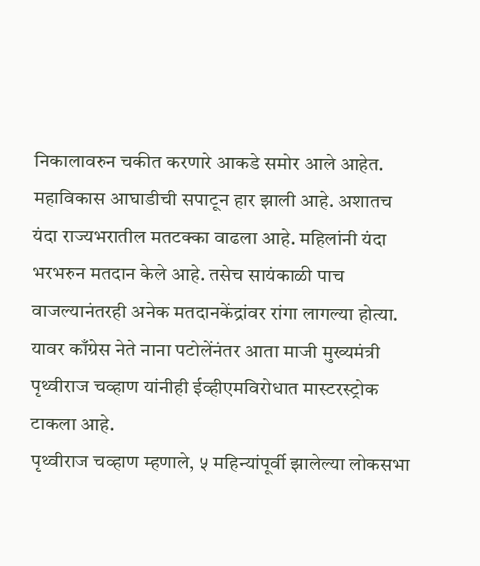निकालावरुन चकीत करणारे आकडे समोर आले आहेत. महाविकास आघाडीची सपाटून हार झाली आहे. अशातच यंदा राज्यभरातील मतटक्का वाढला आहे. महिलांनी यंदा भरभरुन मतदान केले आहे. तसेच सायंकाळी पाच वाजल्यानंतरही अनेक मतदानकेंद्रांवर रांगा लागल्या होत्या. यावर काँग्रेस नेते नाना पटोलेंनंतर आता माजी मुख्यमंत्री पृथ्वीराज चव्हाण यांनीही ईव्हीएमविरोधात मास्टरस्ट्रोक टाकला आहे.
पृथ्वीराज चव्हाण म्हणाले, ५ महिन्यांपूर्वी झालेल्या लोकसभा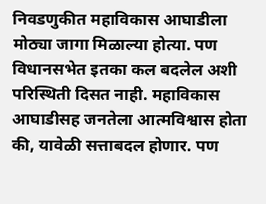निवडणुकीत महाविकास आघाडीला मोठ्या जागा मिळाल्या होत्या. पण विधानसभेत इतका कल बदलेल अशी परिस्थिती दिसत नाही. महाविकास आघाडीसह जनतेला आत्मविश्वास होता की, यावेळी सत्ताबदल होणार. पण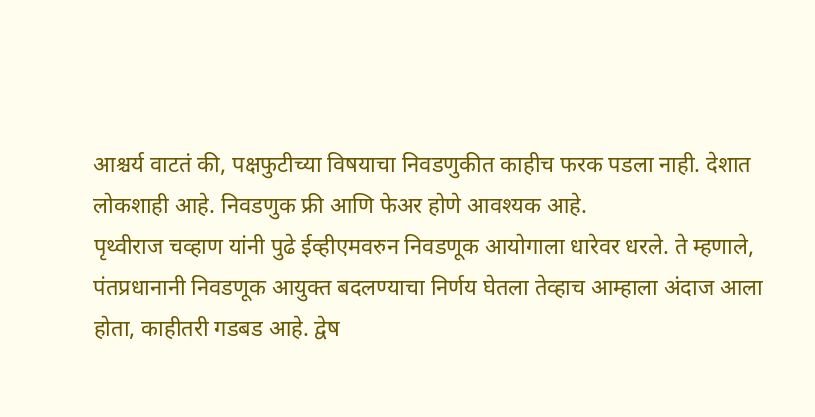आश्चर्य वाटतं की, पक्षफुटीच्या विषयाचा निवडणुकीत काहीच फरक पडला नाही. देशात लोकशाही आहे. निवडणुक फ्री आणि फेअर होणे आवश्यक आहे.
पृथ्वीराज चव्हाण यांनी पुढे ईव्हीएमवरुन निवडणूक आयोगाला धारेवर धरले. ते म्हणाले, पंतप्रधानानी निवडणूक आयुक्त बदलण्याचा निर्णय घेतला तेव्हाच आम्हाला अंदाज आला होता, काहीतरी गडबड आहे. द्वेष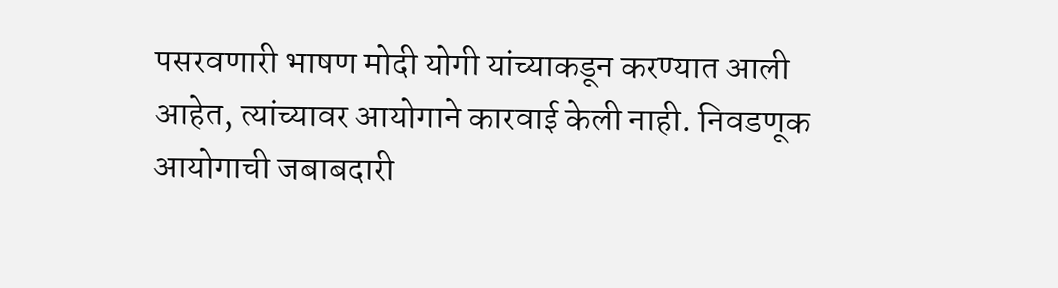पसरवणारी भाषण मोदी योगी यांच्याकडून करण्यात आली आहेत, त्यांच्यावर आयोगाने कारवाई केली नाही. निवडणूक आयोगाची जबाबदारी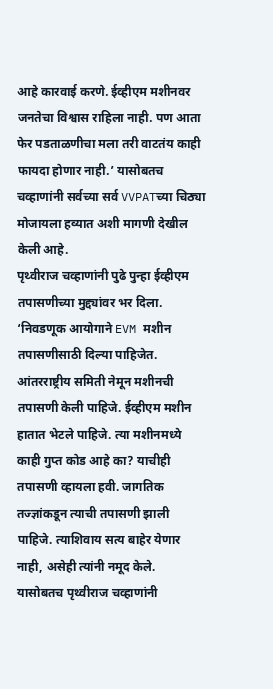आहे कारवाई करणे. ईव्हीएम मशीनवर जनतेचा विश्वास राहिला नाही. पण आता फेर पडताळणीचा मला तरी वाटतंय काही फायदा होणार नाही.’ यासोबतच चव्हाणांनी सर्वच्या सर्व VVPATच्या चिठ्या मोजायला हव्यात अशी मागणी देखील केली आहे.
पृथ्वीराज चव्हाणांनी पुढे पुन्हा ईव्हीएम तपासणीच्या मुद्द्यांवर भर दिला. ‘निवडणूक आयोगाने EVM मशीन तपासणीसाठी दिल्या पाहिजेत. आंतरराष्ट्रीय समिती नेमून मशीनची तपासणी केली पाहिजे. ईव्हीएम मशीन हातात भेटले पाहिजे. त्या मशीनमध्ये काही गुप्त कोड आहे का? याचीही तपासणी व्हायला हवी. जागतिक तज्ज्ञांकडून त्याची तपासणी झाली पाहिजे. त्याशिवाय सत्य बाहेर येणार नाही, असेही त्यांनी नमूद केले.
यासोबतच पृथ्वीराज चव्हाणांनी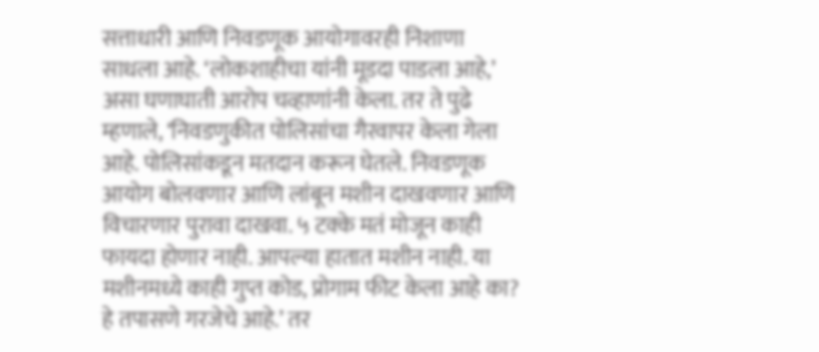सत्ताधारी आणि निवडणूक आयोगावरही निशाणा साधला आहे. ‘लोकशाहीचा यांनी मूडदा पाडला आहे,’ असा घणाघाती आरोप चव्हाणांनी केला. तर ते पुढे म्हणाले, ‘निवडणुकीत पोलिसांचा गैरवापर केला गेला आहे. पोलिसांकडून मतदान करून घेतले. निवडणूक आयोग बोलवणार आणि लांबून मशीन दाखवणार आणि विचारणार पुरावा दाखवा. ५ टक्के मतं मोजून काही फायदा होणार नाही. आपल्या हातात मशीन नाही. या मशीनमध्ये काही गुप्त कोड, प्रोगाम फीट केला आहे का? हे तपासणे गरजेचे आहे.’ तर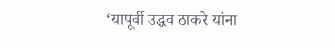‘यापूर्वी उद्धव ठाकरे यांना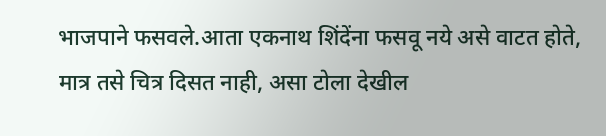भाजपाने फसवले.आता एकनाथ शिंदेंना फसवू नये असे वाटत होते, मात्र तसे चित्र दिसत नाही, असा टोला देखील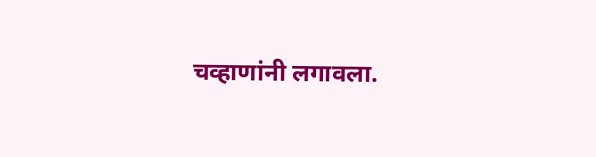चव्हाणांनी लगावला.